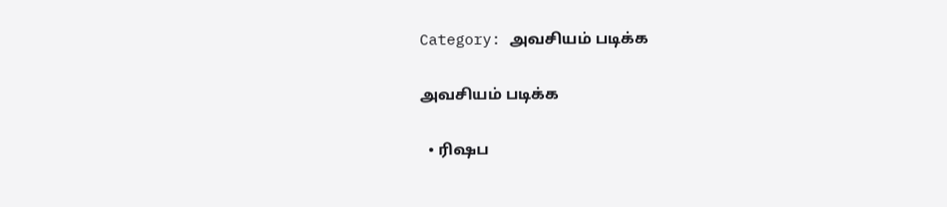Category: அவசியம் படிக்க

அவசியம் படிக்க

  • ரிஷப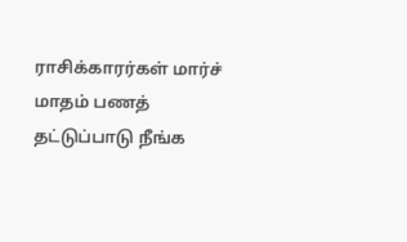ராசிக்காரர்கள் மார்ச் மாதம் பணத் தட்டுப்பாடு நீங்க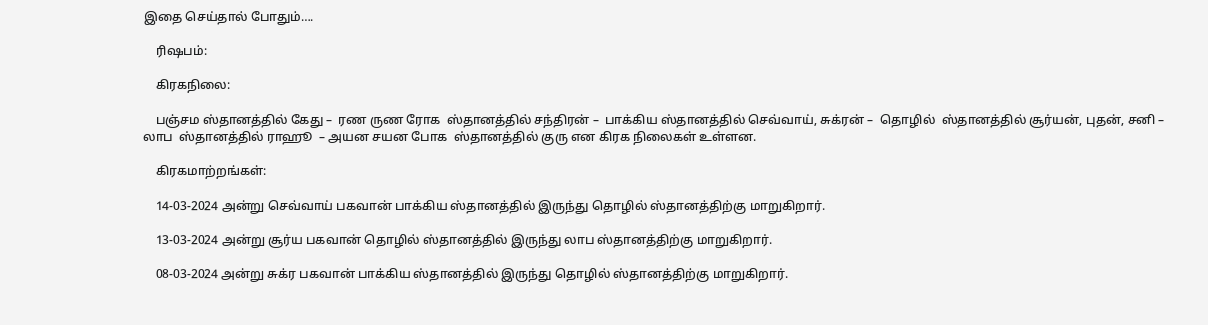இதை செய்தால் போதும்….

    ரிஷபம்:

    கிரகநிலை:

    பஞ்சம ஸ்தானத்தில் கேது –  ரண ருண ரோக  ஸ்தானத்தில் சந்திரன் –  பாக்கிய ஸ்தானத்தில் செவ்வாய், சுக்ரன் –  தொழில்  ஸ்தானத்தில் சூர்யன், புதன், சனி –  லாப  ஸ்தானத்தில் ராஹூ  – அயன சயன போக  ஸ்தானத்தில் குரு என கிரக நிலைகள் உள்ளன.

    கிரகமாற்றங்கள்:

    14-03-2024 அன்று செவ்வாய் பகவான் பாக்கிய ஸ்தானத்தில் இருந்து தொழில் ஸ்தானத்திற்கு மாறுகிறார்.

    13-03-2024 அன்று சூர்ய பகவான் தொழில் ஸ்தானத்தில் இருந்து லாப ஸ்தானத்திற்கு மாறுகிறார்.

    08-03-2024 அன்று சுக்ர பகவான் பாக்கிய ஸ்தானத்தில் இருந்து தொழில் ஸ்தானத்திற்கு மாறுகிறார்.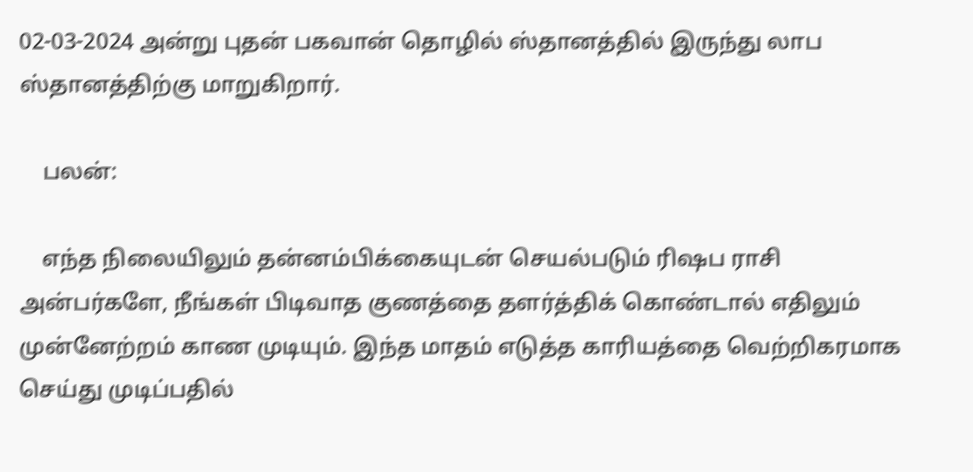02-03-2024 அன்று புதன் பகவான் தொழில் ஸ்தானத்தில் இருந்து லாப ஸ்தானத்திற்கு மாறுகிறார்.

    பலன்:

    எந்த நிலையிலும் தன்னம்பிக்கையுடன் செயல்படும் ரிஷப ராசி அன்பர்களே, நீங்கள் பிடிவாத குணத்தை தளர்த்திக் கொண்டால் எதிலும் முன்னேற்றம் காண முடியும். இந்த மாதம் எடுத்த காரியத்தை வெற்றிகரமாக செய்து முடிப்பதில்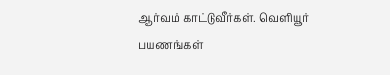ஆர்வம் காட்டுவீர்கள். வெளியூர் பயணங்கள்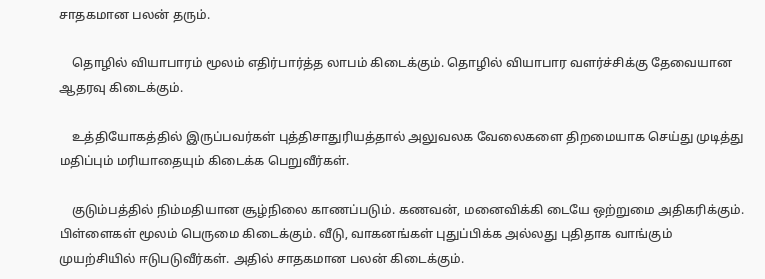சாதகமான பலன் தரும்.

    தொழில் வியாபாரம் மூலம் எதிர்பார்த்த லாபம் கிடைக்கும். தொழில் வியாபார வளர்ச்சிக்கு தேவையான ஆதரவு கிடைக்கும்.

    உத்தியோகத்தில் இருப்பவர்கள் புத்திசாதுரியத்தால் அலுவலக வேலைகளை திறமையாக செய்து முடித்து மதிப்பும் மரியாதையும் கிடைக்க பெறுவீர்கள்.

    குடும்பத்தில் நிம்மதியான சூழ்நிலை காணப்படும். கணவன், மனைவிக்கி டையே ஒற்றுமை அதிகரிக்கும். பிள்ளைகள் மூலம் பெருமை கிடைக்கும். வீடு, வாகனங்கள் புதுப்பிக்க அல்லது புதிதாக வாங்கும் முயற்சியில் ஈடுபடுவீர்கள். அதில் சாதகமான பலன் கிடைக்கும்.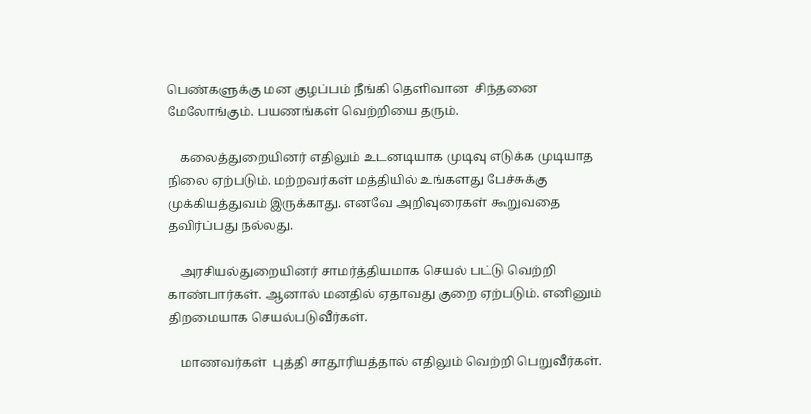பெண்களுக்கு மன குழப்பம் நீங்கி தெளிவான  சிந்தனை மேலோங்கும். பயணங்கள் வெற்றியை தரும்.

    கலைத்துறையினர் எதிலும் உடனடியாக முடிவு எடுக்க முடியாத நிலை ஏற்படும். மற்றவர்கள் மத்தியில் உங்களது பேச்சுக்கு முக்கியத்துவம் இருக்காது. எனவே அறிவுரைகள் கூறுவதை தவிர்ப்பது நல்லது.

    அரசியல்துறையினர் சாமர்த்தியமாக செயல் பட்டு வெற்றி காண்பார்கள். ஆனால் மனதில் ஏதாவது குறை ஏற்படும். எனினும் திறமையாக செயல்படுவீர்கள்.

    மாணவர்கள்  புத்தி சாதூரியத்தால் எதிலும் வெற்றி பெறுவீர்கள்.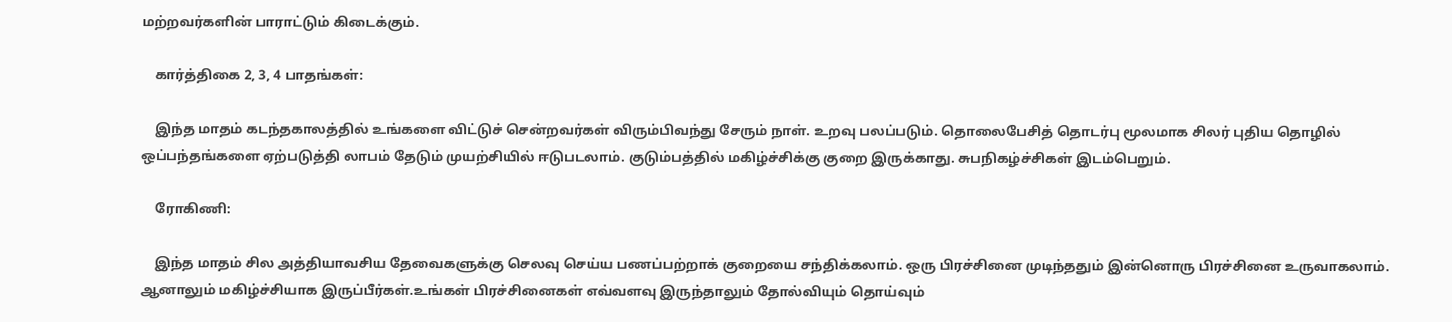மற்றவர்களின் பாராட்டும் கிடைக்கும்.

    கார்த்திகை 2, 3, 4 பாதங்கள்:

    இந்த மாதம் கடந்தகாலத்தில் உங்களை விட்டுச் சென்றவர்கள் விரும்பிவந்து சேரும் நாள். உறவு பலப்படும். தொலைபேசித் தொடர்பு மூலமாக சிலர் புதிய தொழில் ஒப்பந்தங்களை ஏற்படுத்தி லாபம் தேடும் முயற்சியில் ஈடுபடலாம். குடும்பத்தில் மகிழ்ச்சிக்கு குறை இருக்காது. சுபநிகழ்ச்சிகள் இடம்பெறும்.

    ரோகிணி:

    இந்த மாதம் சில அத்தியாவசிய தேவைகளுக்கு செலவு செய்ய பணப்பற்றாக் குறையை சந்திக்கலாம். ஒரு பிரச்சினை முடிந்ததும் இன்னொரு பிரச்சினை உருவாகலாம். ஆனாலும் மகிழ்ச்சியாக இருப்பீர்கள்.உங்கள் பிரச்சினைகள் எவ்வளவு இருந்தாலும் தோல்வியும் தொய்வும்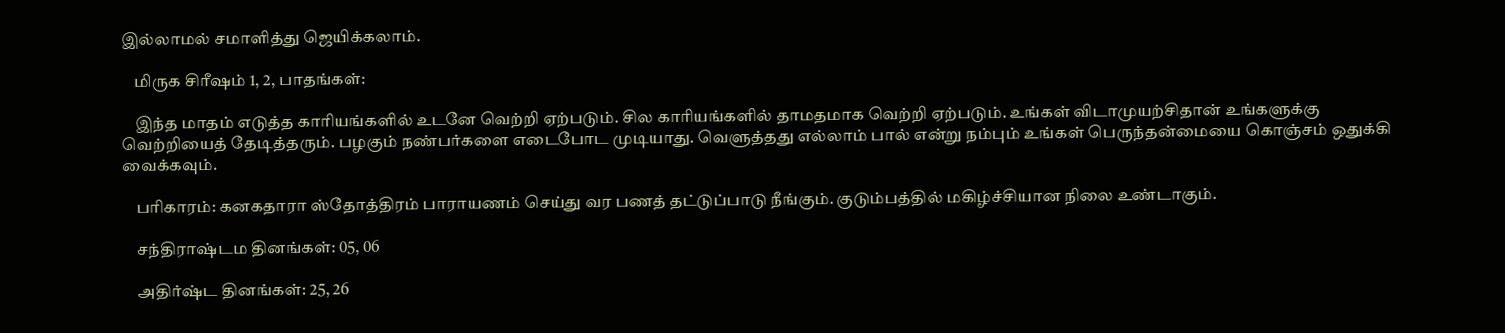இல்லாமல் சமாளித்து ஜெயிக்கலாம்.

    மிருக சிரீஷம் 1, 2, பாதங்கள்:

    இந்த மாதம் எடுத்த காரியங்களில் உடனே வெற்றி ஏற்படும். சில காரியங்களில் தாமதமாக வெற்றி ஏற்படும். உங்கள் விடாமுயற்சிதான் உங்களுக்கு வெற்றியைத் தேடித்தரும். பழகும் நண்பர்களை எடைபோட முடியாது. வெளுத்தது எல்லாம் பால் என்று நம்பும் உங்கள் பெருந்தன்மையை கொஞ்சம் ஒதுக்கி வைக்கவும்.

    பரிகாரம்: கனகதாரா ஸ்தோத்திரம் பாராயணம் செய்து வர பணத் தட்டுப்பாடு நீங்கும். குடும்பத்தில் மகிழ்ச்சியான நிலை உண்டாகும்.

    சந்திராஷ்டம தினங்கள்: 05, 06

    அதிர்ஷ்ட தினங்கள்: 25, 26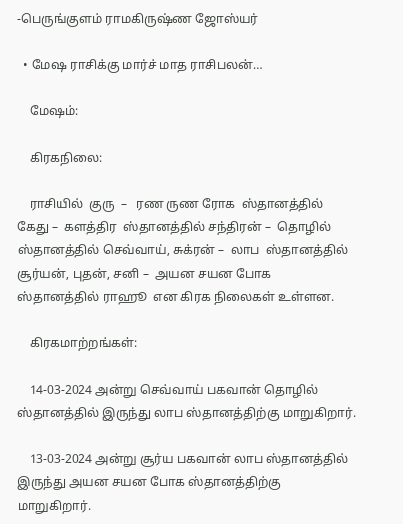-பெருங்குளம் ராமகிருஷ்ண ஜோஸ்யர்

  • மேஷ ராசிக்கு மார்ச் மாத ராசிபலன்…

    மேஷம்:

    கிரகநிலை:

    ராசியில்  குரு  –   ரண ருண ரோக  ஸ்தானத்தில் கேது –  களத்திர  ஸ்தானத்தில் சந்திரன் –  தொழில்  ஸ்தானத்தில் செவ்வாய், சுக்ரன் –  லாப  ஸ்தானத்தில் சூர்யன், புதன், சனி –  அயன சயன போக  ஸ்தானத்தில் ராஹூ  என கிரக நிலைகள் உள்ளன.

    கிரகமாற்றங்கள்:

    14-03-2024 அன்று செவ்வாய் பகவான் தொழில் ஸ்தானத்தில் இருந்து லாப ஸ்தானத்திற்கு மாறுகிறார்.

    13-03-2024 அன்று சூர்ய பகவான் லாப ஸ்தானத்தில் இருந்து அயன சயன போக ஸ்தானத்திற்கு மாறுகிறார்.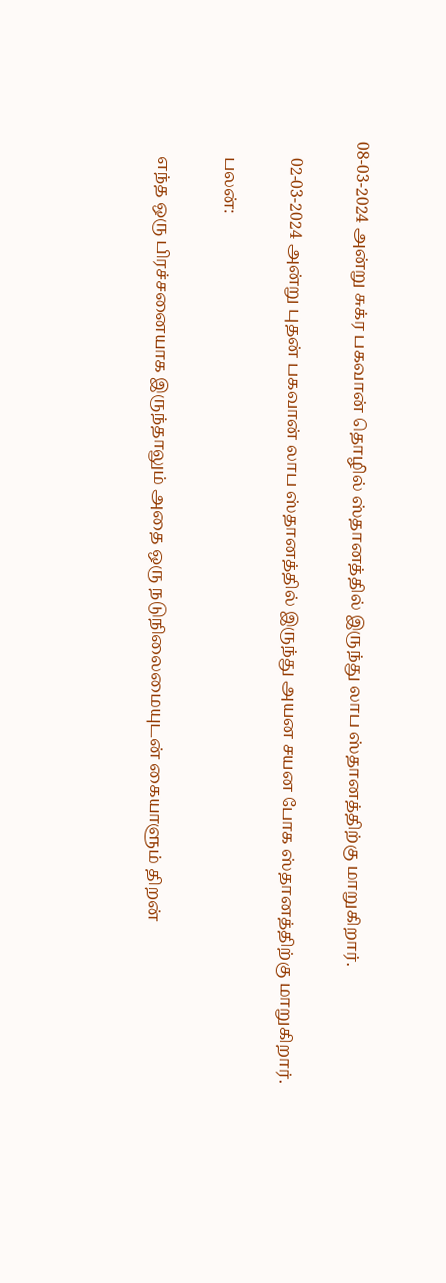08-03-2024 அன்று சுக்ர பகவான் தொழில் ஸ்தானத்தில் இருந்து லாப ஸ்தானத்திற்கு மாறுகிறார்.

    02-03-2024 அன்று புதன் பகவான் லாப ஸ்தானத்தில் இருந்து அயன சயன போக ஸ்தானத்திற்கு மாறுகிறார்.

    பலன்:

    எந்த ஒரு பிரச்சனையாக இருந்தாலும் அதை ஒரு நடுநிலைமையுடன் கையாளும் திறன்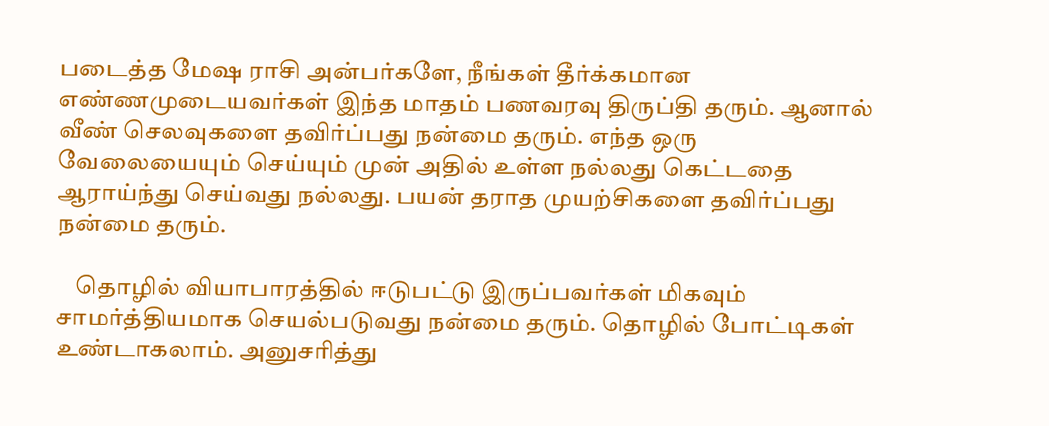படைத்த மேஷ ராசி அன்பர்களே, நீங்கள் தீர்க்கமான எண்ணமுடையவர்கள் இந்த மாதம் பணவரவு திருப்தி தரும். ஆனால் வீண் செலவுகளை தவிர்ப்பது நன்மை தரும். எந்த ஒரு வேலையையும் செய்யும் முன் அதில் உள்ள நல்லது கெட்டதை ஆராய்ந்து செய்வது நல்லது. பயன் தராத முயற்சிகளை தவிர்ப்பது நன்மை தரும்.

    தொழில் வியாபாரத்தில் ஈடுபட்டு இருப்பவர்கள் மிகவும் சாமர்த்தியமாக செயல்படுவது நன்மை தரும். தொழில் போட்டிகள் உண்டாகலாம். அனுசரித்து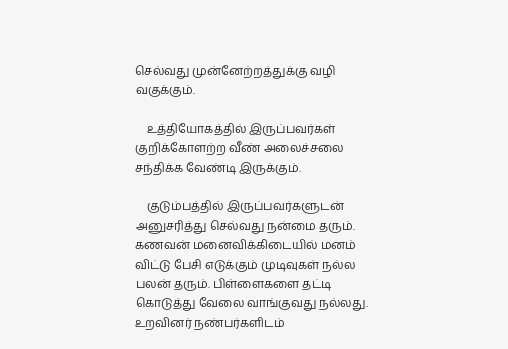செல்வது முன்னேற்றத்துக்கு வழி வகுக்கும்.

    உத்தியோகத்தில் இருப்பவர்கள் குறிக்கோளற்ற வீண் அலைச்சலை சந்திக்க வேண்டி இருக்கும்.

    குடும்பத்தில் இருப்பவர்களுடன் அனுசரித்து செல்வது நன்மை தரும். கணவன் மனைவிக்கிடையில் மனம் விட்டு பேசி எடுக்கும் முடிவுகள் நல்ல பலன் தரும். பிள்ளைகளை தட்டி கொடுத்து வேலை வாங்குவது நல்லது. உறவினர் நண்பர்களிடம்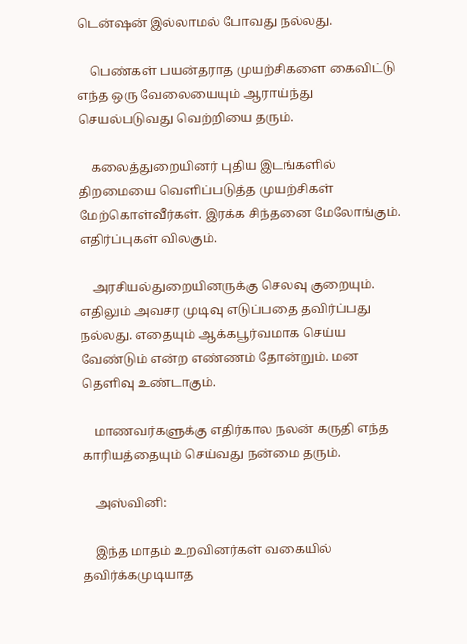டென்ஷன் இல்லாமல் போவது நல்லது.

    பெண்கள் பயன்தராத முயற்சிகளை கைவிட்டு எந்த ஒரு வேலையையும் ஆராய்ந்து செயல்படுவது வெற்றியை தரும்.

    கலைத்துறையினர் புதிய இடங்களில் திறமையை வெளிப்படுத்த முயற்சிகள் மேற்கொள்வீர்கள். இரக்க சிந்தனை மேலோங்கும். எதிர்ப்புகள் விலகும்.

    அரசியல்துறையினருக்கு செலவு குறையும். எதிலும் அவசர முடிவு எடுப்பதை தவிர்ப்பது நல்லது. எதையும் ஆக்கபூர்வமாக செய்ய வேண்டும் என்ற எண்ணம் தோன்றும். மன தெளிவு உண்டாகும்.

    மாணவர்களுக்கு எதிர்கால நலன் கருதி எந்த காரியத்தையும் செய்வது நன்மை தரும்.

    அஸ்வினி:

    இந்த மாதம் உறவினர்கள் வகையில் தவிர்க்கமுடியாத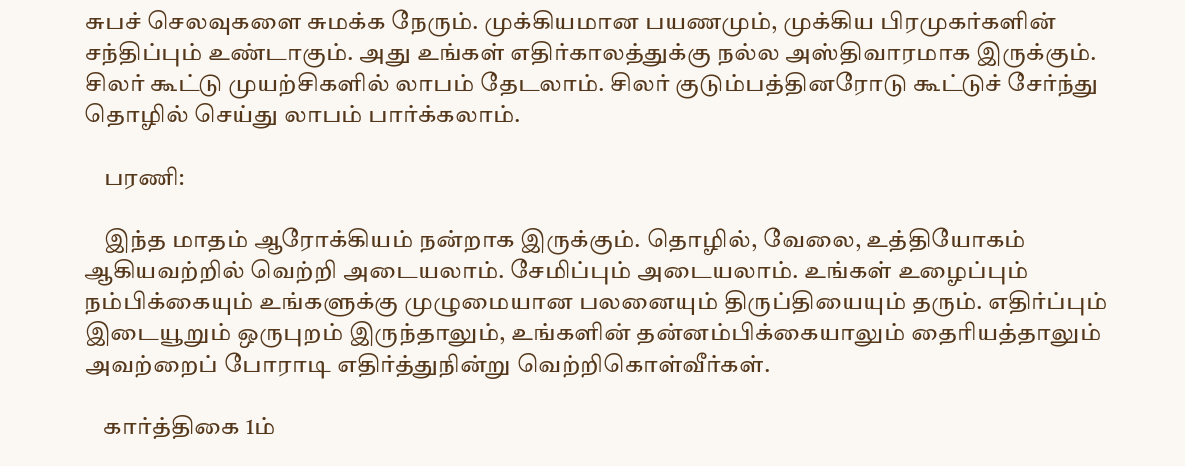சுபச் செலவுகளை சுமக்க நேரும். முக்கியமான பயணமும், முக்கிய பிரமுகர்களின் சந்திப்பும் உண்டாகும். அது உங்கள் எதிர்காலத்துக்கு நல்ல அஸ்திவாரமாக இருக்கும். சிலர் கூட்டு முயற்சிகளில் லாபம் தேடலாம். சிலர் குடும்பத்தினரோடு கூட்டுச் சேர்ந்து தொழில் செய்து லாபம் பார்க்கலாம்.

    பரணி:

    இந்த மாதம் ஆரோக்கியம் நன்றாக இருக்கும். தொழில், வேலை, உத்தியோகம் ஆகியவற்றில் வெற்றி அடையலாம். சேமிப்பும் அடையலாம். உங்கள் உழைப்பும் நம்பிக்கையும் உங்களுக்கு முழுமையான பலனையும் திருப்தியையும் தரும். எதிர்ப்பும் இடையூறும் ஒருபுறம் இருந்தாலும், உங்களின் தன்னம்பிக்கையாலும் தைரியத்தாலும் அவற்றைப் போராடி எதிர்த்துநின்று வெற்றிகொள்வீர்கள்.

    கார்த்திகை 1ம்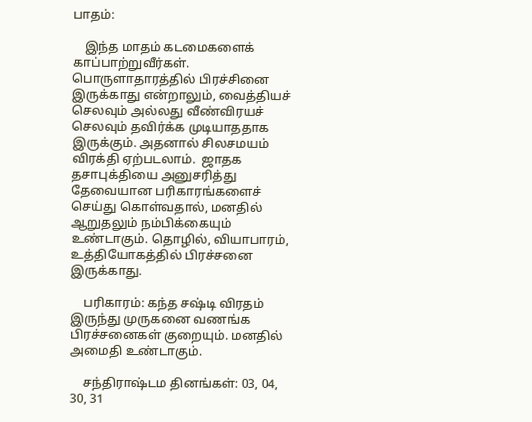பாதம்:

    இந்த மாதம் கடமைகளைக் காப்பாற்றுவீர்கள். பொருளாதாரத்தில் பிரச்சினை இருக்காது என்றாலும், வைத்தியச் செலவும் அல்லது வீண்விரயச் செலவும் தவிர்க்க முடியாததாக இருக்கும். அதனால் சிலசமயம் விரக்தி ஏற்படலாம்.  ஜாதக தசாபுக்தியை அனுசரித்து தேவையான பரிகாரங்களைச் செய்து கொள்வதால், மனதில் ஆறுதலும் நம்பிக்கையும் உண்டாகும். தொழில், வியாபாரம், உத்தியோகத்தில் பிரச்சனை இருக்காது.

    பரிகாரம்: கந்த சஷ்டி விரதம் இருந்து முருகனை வணங்க பிரச்சனைகள் குறையும். மனதில் அமைதி உண்டாகும்.

    சந்திராஷ்டம தினங்கள்: 03, 04, 30, 31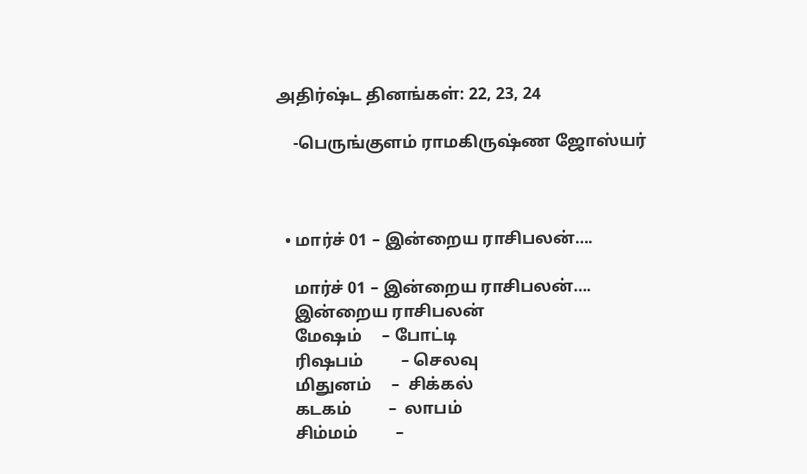அதிர்ஷ்ட தினங்கள்: 22, 23, 24

    -பெருங்குளம் ராமகிருஷ்ண ஜோஸ்யர்



  • மார்ச் 01 – இன்றைய ராசிபலன்….

    மார்ச் 01 – இன்றைய ராசிபலன்….
    இன்றைய ராசிபலன்
    மேஷம்     – போட்டி
    ரிஷபம்         – செலவு
    மிதுனம்     –  சிக்கல்
    கடகம்         –  லாபம்
    சிம்மம்         –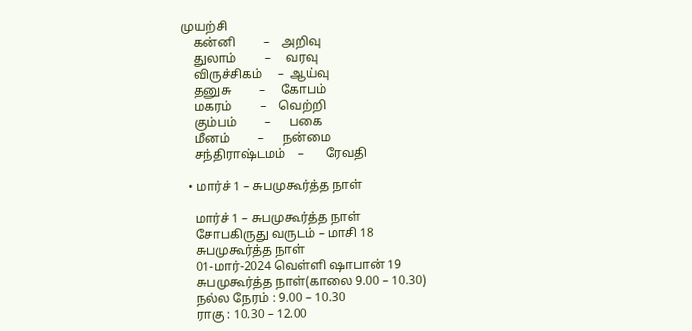முயற்சி
    கன்னி         –    அறிவு
    துலாம்         –     வரவு
    விருச்சிகம்     –  ஆய்வு
    தனுசு         –     கோபம்
    மகரம்         –    வெற்றி
    கும்பம்         –      பகை
    மீனம்         –      நன்மை
    சந்திராஷ்டமம்    –       ரேவதி

  • மார்ச் 1 – சுபமுகூர்த்த நாள்

    மார்ச் 1 – சுபமுகூர்த்த நாள்
    சோபகிருது வருடம் – மாசி 18
    சுபமுகூர்த்த நாள்
    01-மார்-2024 வெள்ளி ஷாபான் 19
    சுபமுகூர்த்த நாள்(காலை 9.00 – 10.30)
    நல்ல நேரம் : 9.00 – 10.30
    ராகு : 10.30 – 12.00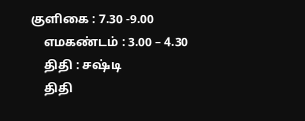குளிகை : 7.30 -9.00
    எமகண்டம் : 3.00 – 4.30
    திதி : சஷ்டி
    திதி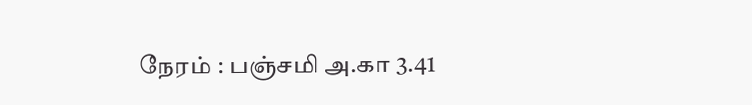நேரம் : பஞ்சமி அ.கா 3.41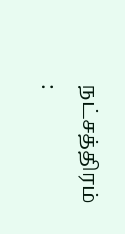நட்சத்திரம் :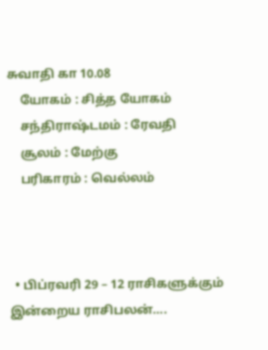சுவாதி கா 10.08
    யோகம் : சித்த யோகம்
    சந்திராஷ்டமம் : ரேவதி
    சூலம் : மேற்கு
    பரிகாரம் : வெல்லம்



  • பிப்ரவரி 29 – 12 ராசிகளுக்கும் இன்றைய ராசிபலன்….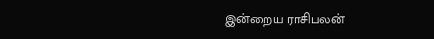இன்றைய ராசிபலன்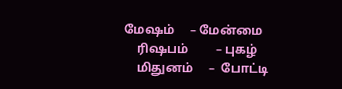மேஷம்     – மேன்மை
    ரிஷபம்         – புகழ்
    மிதுனம்     –  போட்டி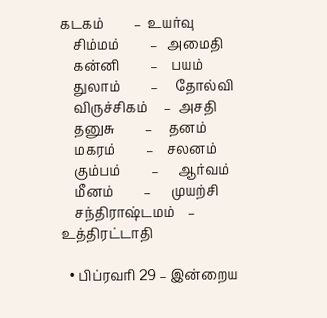கடகம்         –  உயர்வு
    சிம்மம்         –   அமைதி
    கன்னி         –    பயம்
    துலாம்         –     தோல்வி
    விருச்சிகம்     –  அசதி
    தனுசு         –     தனம்
    மகரம்         –    சலனம்
    கும்பம்         –      ஆர்வம்
    மீனம்         –      முயற்சி
    சந்திராஷ்டமம்    –       உத்திரட்டாதி

  • பிப்ரவரி 29 – இன்றைய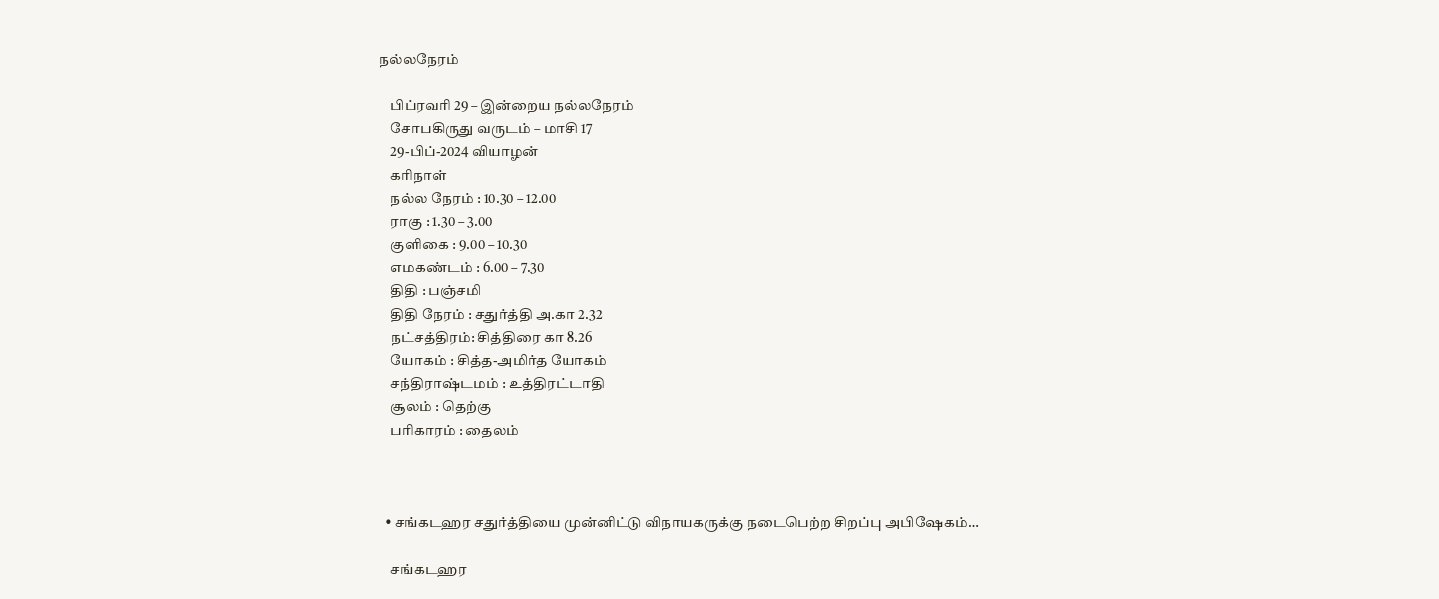நல்லநேரம்

    பிப்ரவரி 29 – இன்றைய நல்லநேரம்
    சோபகிருது வருடம் – மாசி 17
    29-பிப்-2024 வியாழன்
    கரிநாள்
    நல்ல நேரம் : 10.30 – 12.00
    ராகு : 1.30 – 3.00
    குளிகை : 9.00 – 10.30
    எமகண்டம் : 6.00 – 7.30
    திதி : பஞ்சமி
    திதி நேரம் : சதுர்த்தி அ.கா 2.32
    நட்சத்திரம்: சித்திரை கா 8.26
    யோகம் : சித்த-அமிர்த யோகம்
    சந்திராஷ்டமம் : உத்திரட்டாதி
    சூலம் : தெற்கு
    பரிகாரம் : தைலம்



  • சங்கடஹர சதுர்த்தியை முன்னிட்டு விநாயகருக்கு நடைபெற்ற சிறப்பு அபிஷேகம்…

    சங்கடஹர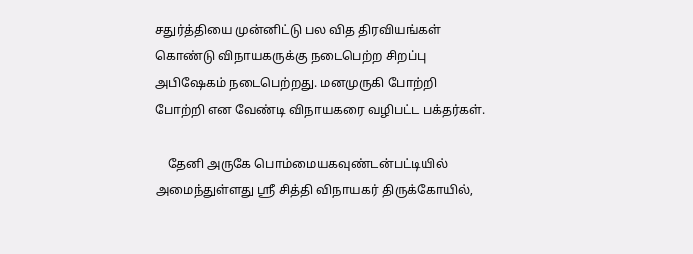சதுர்த்தியை முன்னிட்டு பல வித திரவியங்கள் கொண்டு விநாயகருக்கு நடைபெற்ற சிறப்பு அபிஷேகம் நடைபெற்றது. மனமுருகி போற்றி போற்றி என வேண்டி விநாயகரை வழிபட்ட பக்தர்கள்.

    தேனி அருகே பொம்மையகவுண்டன்பட்டியில் அமைந்துள்ளது ஶ்ரீ சித்தி விநாயகர் திருக்கோயில்,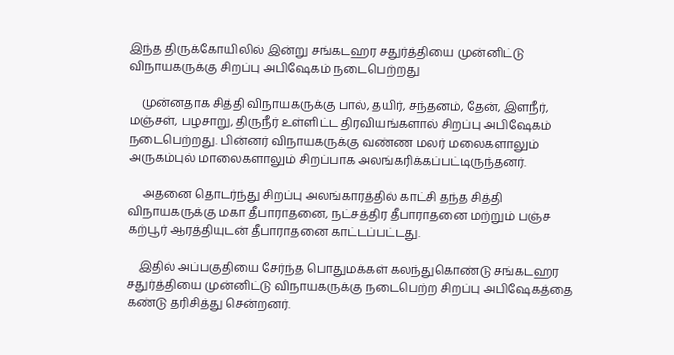இந்த திருக்கோயிலில் இன்று சங்கடஹர சதுர்த்தியை முன்னிட்டு விநாயகருக்கு சிறப்பு அபிஷேகம் நடைபெற்றது

    முன்னதாக சித்தி விநாயகருக்கு பால், தயிர், சந்தனம், தேன், இளநீர், மஞ்சள், பழசாறு, திருநீர் உள்ளிட்ட திரவியங்களால் சிறப்பு அபிஷேகம் நடைபெற்றது. பின்னர் விநாயகருக்கு வண்ண மலர் மலைகளாலும் அருகம்புல் மாலைகளாலும் சிறப்பாக அலங்கரிக்கப்பட்டிருந்தனர்.

     அதனை தொடர்ந்து சிறப்பு அலங்காரத்தில் காட்சி தந்த சித்தி விநாயகருக்கு மகா தீபாராதனை, நட்சத்திர தீபாராதனை மற்றும் பஞ்ச கற்பூர் ஆரத்தியுடன் தீபாராதனை காட்டப்பட்டது.

    இதில் அப்பகுதியை சேர்ந்த பொதுமக்கள் கலந்துகொண்டு சங்கடஹர சதுர்த்தியை முன்னிட்டு விநாயகருக்கு நடைபெற்ற சிறப்பு அபிஷேகத்தை கண்டு தரிசித்து சென்றனர்.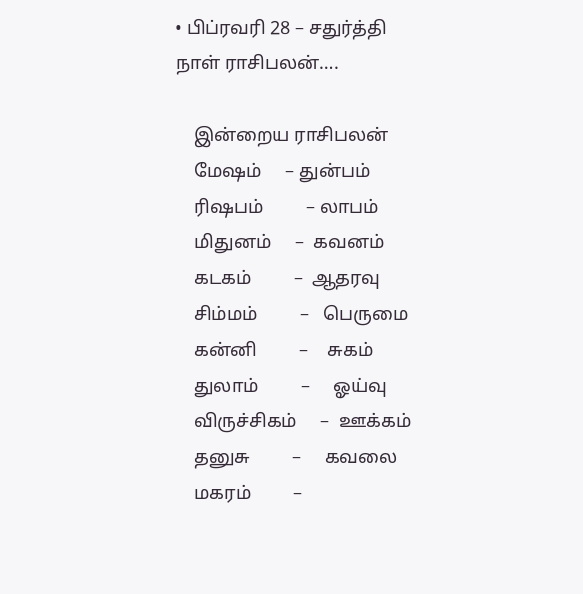• பிப்ரவரி 28 – சதுர்த்தி நாள் ராசிபலன்….

    இன்றைய ராசிபலன்
    மேஷம்     – துன்பம்
    ரிஷபம்         – லாபம்
    மிதுனம்     –  கவனம்
    கடகம்         –  ஆதரவு
    சிம்மம்         –   பெருமை
    கன்னி         –    சுகம்
    துலாம்         –     ஓய்வு
    விருச்சிகம்     –  ஊக்கம்
    தனுசு         –     கவலை
    மகரம்         –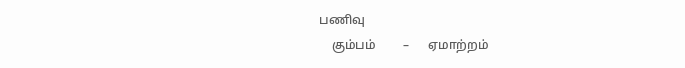பணிவு
    கும்பம்         –      ஏமாற்றம்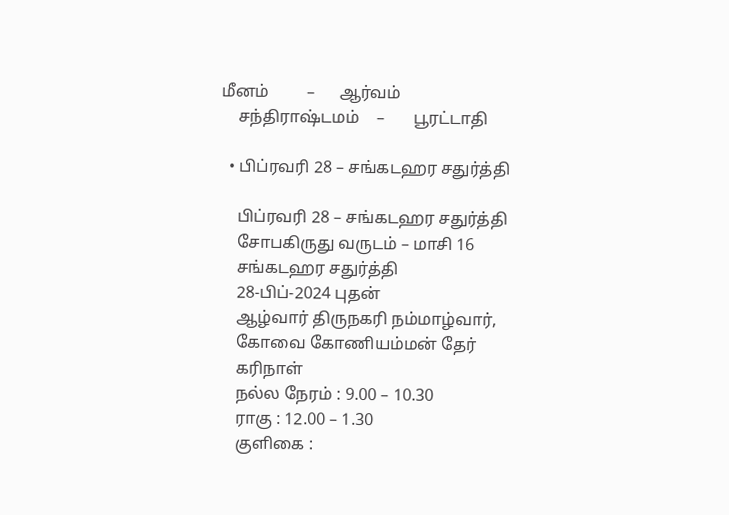மீனம்         –      ஆர்வம்
    சந்திராஷ்டமம்    –       பூரட்டாதி

  • பிப்ரவரி 28 – சங்கடஹர சதுர்த்தி

    பிப்ரவரி 28 – சங்கடஹர சதுர்த்தி
    சோபகிருது வருடம் – மாசி 16
    சங்கடஹர சதுர்த்தி
    28-பிப்-2024 புதன்
    ஆழ்வார் திருநகரி நம்மாழ்வார்,
    கோவை கோணியம்மன் தேர்
    கரிநாள்
    நல்ல நேரம் : 9.00 – 10.30
    ராகு : 12.00 – 1.30
    குளிகை :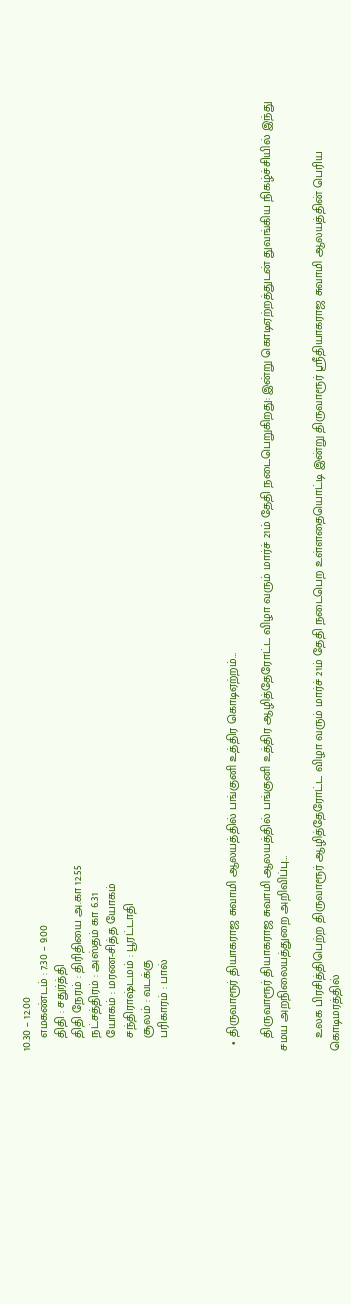10.30 – 12.00
    எமகண்டம் : 7.30 – 9.00
    திதி : சதுர்த்தி
    திதி நேரம் : திரிதியை அ.கா 12.55
    நட்சத்திரம் : அஸ்தம் கா 6.31
    யோகம் : மரண-சித்த யோகம்
    சந்திராஷ்டமம் : பூரட்டாதி
    சூலம் : வடக்கு
    பரிகாரம் : பால்



  • திருவாரூர் தியாகராஜ சுவாமி ஆலயத்தில் பங்குனி உத்திர கொடிஏற்றம்…

    திருவாரூர் தியாகராஜ சுவாமி ஆலயத்தில் பங்குனி உத்திர ஆழித்தேரோட்ட விழா வரும் மார்ச் 21ம் தேதி நடைபெறுகிறது: இன்று கொடிஏற்றத்துடன் துவங்கிய நிகழ்ச்சியில் இந்து சமய அறநிலையத்துறை அறிவிப்பு…

    உலக பிரசித்திபெற்ற திருவாரூர் ஆழித்தேரோட்ட விழா வரும் மார்ச் 21ம் தேதி நடைபெற உள்ளதையொட்டி இன்று திருவாரூர் ஸ்ரீதியாகராஜ சுவாமி ஆலயத்தின் பெரிய கொடிமரத்தில்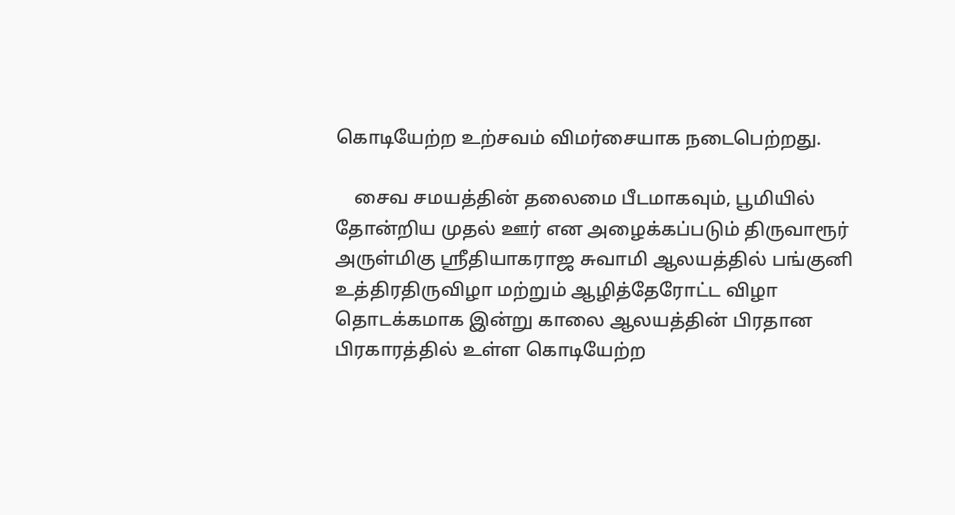கொடியேற்ற உற்சவம் விமர்சையாக நடைபெற்றது.

    சைவ சமயத்தின் தலைமை பீடமாகவும், பூமியில் தோன்றிய முதல் ஊர் என அழைக்கப்படும் திருவாரூர் அருள்மிகு ஸ்ரீதியாகராஜ சுவாமி ஆலயத்தில் பங்குனி உத்திரதிருவிழா மற்றும் ஆழித்தேரோட்ட விழா தொடக்கமாக இன்று காலை ஆலயத்தின் பிரதான பிரகாரத்தில் உள்ள கொடியேற்ற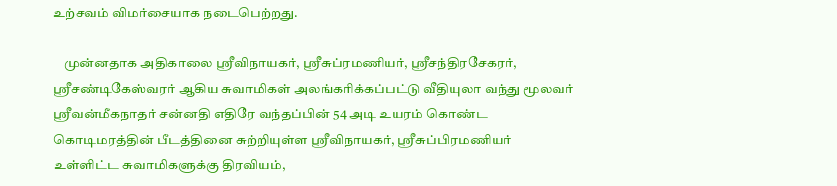உற்சவம் விமர்சையாக நடைபெற்றது.

    முன்னதாக அதிகாலை ஸ்ரீவிநாயகர், ஸ்ரீசுப்ரமணியர், ஸ்ரீசந்திரசேகரர், ஸ்ரீசண்டிகேஸ்வரர் ஆகிய சுவாமிகள் அலங்கரிக்கப்பட்டு வீதியுலா வந்து மூலவர் ஸ்ரீவன்மீகநாதர் சன்னதி எதிரே வந்தப்பின் 54 அடி உயரம் கொண்ட கொடிமரத்தின் பீடத்தினை சுற்றியுள்ள ஸ்ரீவிநாயகர், ஸ்ரீசுப்பிரமணியர் உள்ளிட்ட சுவாமிகளுக்கு திரவியம்,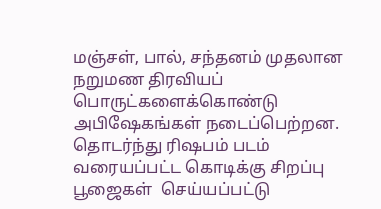மஞ்சள், பால், சந்தனம் முதலான நறுமண திரவியப் பொருட்களைக்கொண்டு அபிஷேகங்கள் நடைப்பெற்றன. தொடர்ந்து ரிஷபம் படம் வரையப்பட்ட கொடிக்கு சிறப்பு பூஜைகள்  செய்யப்பட்டு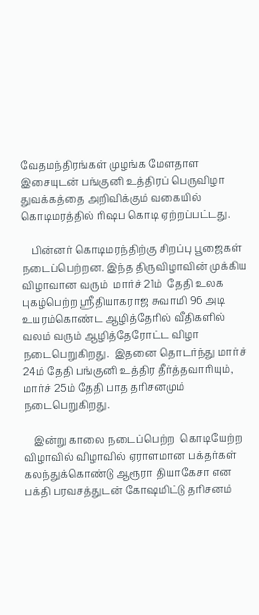வேதமந்திரங்கள் முழங்க மேளதாள இசையுடன் பங்குனி உத்திரப் பெருவிழா துவக்கத்தை அறிவிக்கும் வகையில்  கொடிமரத்தில் ரிஷப கொடி ஏற்றப்பட்டது.

    பின்னர் கொடிமரந்திற்கு சிறப்பு பூஜைகள் நடைப்பெற்றன. இந்த திருவிழாவின் முக்கிய விழாவான வரும்  மார்ச் 21ம்  தேதி உலக புகழ்பெற்ற ஸ்ரீதியாகராஜ சுவாமி 96 அடி உயரம்கொண்ட ஆழித்தேரில் வீதிகளில் வலம் வரும் ஆழித்தேரோட்ட விழா நடைபெறுகிறது.  இதனை தொடர்ந்து மார்ச் 24ம் தேதி பங்குனி உத்திர தீர்த்தவாரியும், மார்ச் 25ம் தேதி பாத தரிசனமும் நடைபெறுகிறது.

    இன்று காலை நடைப்பெற்ற  கொடியேற்ற விழாவில் விழாவில் ஏராளமான பக்தர்கள் கலந்துக்கொண்டு ஆரூரா தியாகேசா என பக்தி பரவசத்துடன் கோஷமிட்டு தரிசனம்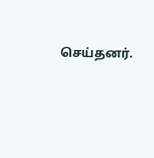செய்தனர்.